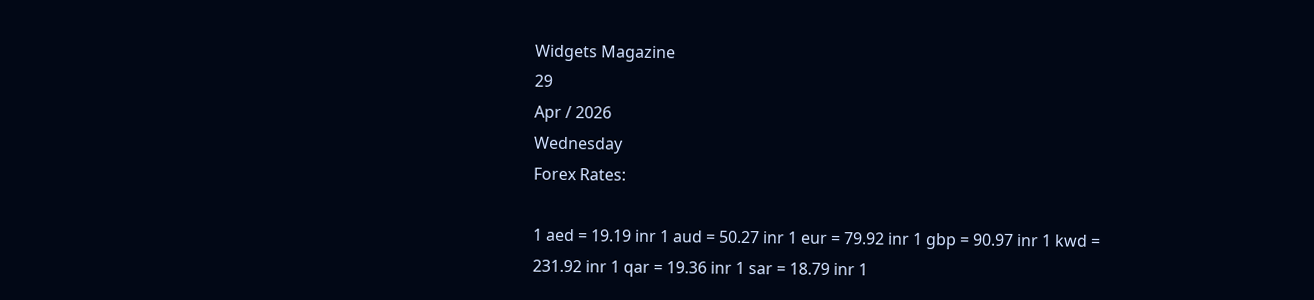Widgets Magazine
29
Apr / 2026
Wednesday
Forex Rates:

1 aed = 19.19 inr 1 aud = 50.27 inr 1 eur = 79.92 inr 1 gbp = 90.97 inr 1 kwd = 231.92 inr 1 qar = 19.36 inr 1 sar = 18.79 inr 1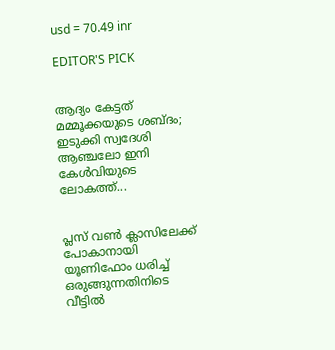usd = 70.49 inr

EDITOR'S PICK


ആദ്യം കേട്ടത് മമ്മൂക്കയുടെ ശബ്ദം; ഇടുക്കി സ്വദേശി ആഞ്ചലോ ഇനി കേൾവിയുടെ ലോകത്ത്...


പ്ലസ് വൺ ക്ലാസിലേക്ക് പോകാനായി യൂണിഫോം ധരിച്ച് ഒരുങ്ങുന്നതിനിടെ വീട്ടിൽ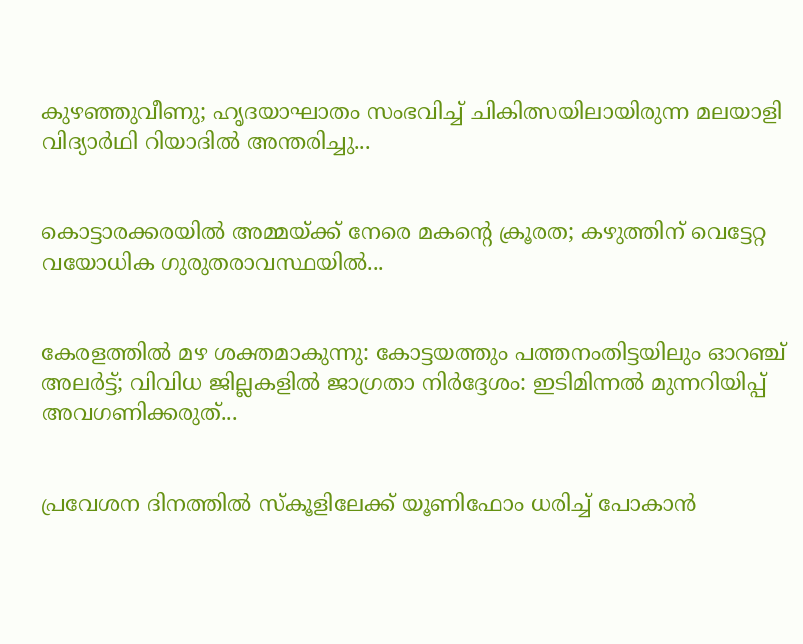കുഴഞ്ഞുവീണു; ഹൃദയാഘാതം സംഭവിച്ച് ചികിത്സയിലായിരുന്ന മലയാളി വിദ്യാർഥി റിയാദിൽ അന്തരിച്ചു...


കൊട്ടാരക്കരയിൽ അമ്മയ്ക്ക് നേരെ മകന്റെ ക്രൂരത; കഴുത്തിന് വെട്ടേറ്റ വയോധിക ഗുരുതരാവസ്ഥയിൽ...


കേരളത്തിൽ മഴ ശക്തമാകുന്നു: കോട്ടയത്തും പത്തനംതിട്ടയിലും ഓറഞ്ച് അലർട്ട്; വിവിധ ജില്ലകളിൽ ജാഗ്രതാ നിർദ്ദേശം: ഇടിമിന്നൽ മുന്നറിയിപ്പ് അവഗണിക്കരുത്...


പ്രവേശന ദിനത്തിൽ സ്കൂളിലേക്ക് യൂണിഫോം ധരിച്ച് പോകാൻ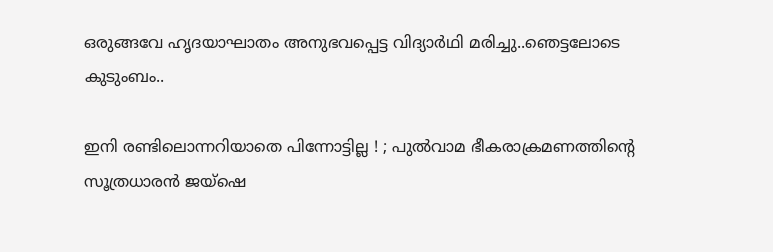ഒരുങ്ങവേ ഹൃദയാഘാതം അനുഭവപ്പെട്ട വിദ്യാർഥി മരിച്ചു..ഞെട്ടലോടെ കുടുംബം..

ഇനി രണ്ടിലൊന്നറിയാതെ പിന്നോട്ടില്ല ! ; പുല്‍വാമ ഭീകരാക്രമണത്തിന്റെ സൂത്രധാരന്‍ ജയ്‌ഷെ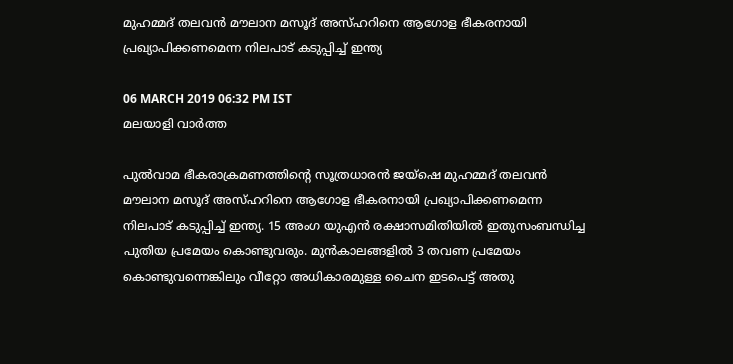മുഹമ്മദ് തലവന്‍ മൗലാന മസൂദ് അസ്ഹറിനെ ആഗോള ഭീകരനായി പ്രഖ്യാപിക്കണമെന്ന നിലപാട് കടുപ്പിച്ച് ഇന്ത്യ

06 MARCH 2019 06:32 PM IST
മലയാളി വാര്‍ത്ത

പുല്‍വാമ ഭീകരാക്രമണത്തിന്റെ സൂത്രധാരന്‍ ജയ്‌ഷെ മുഹമ്മദ് തലവന്‍ മൗലാന മസൂദ് അസ്ഹറിനെ ആഗോള ഭീകരനായി പ്രഖ്യാപിക്കണമെന്ന നിലപാട് കടുപ്പിച്ച് ഇന്ത്യ. 15 അംഗ യുഎന്‍ രക്ഷാസമിതിയില്‍ ഇതുസംബന്ധിച്ച പുതിയ പ്രമേയം കൊണ്ടുവരും. മുന്‍കാലങ്ങളില്‍ 3 തവണ പ്രമേയം കൊണ്ടുവന്നെങ്കിലും വീറ്റോ അധികാരമുള്ള ചൈന ഇടപെട്ട് അതു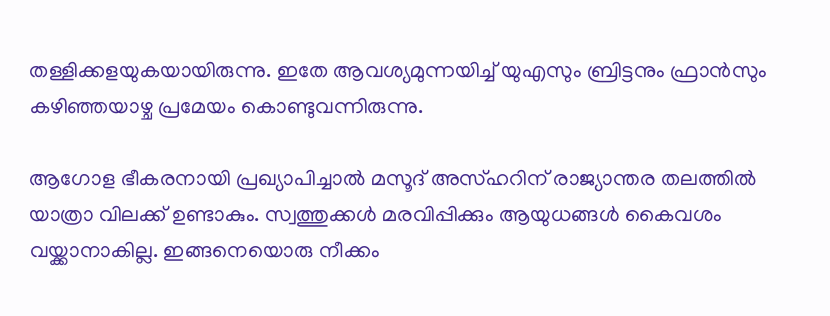തള്ളിക്കളയുകയായിരുന്നു. ഇതേ ആവശ്യമുന്നയിച്ച് യുഎസും ബ്രിട്ടനും ഫ്രാന്‍സും കഴിഞ്ഞയാഴ്ച പ്രമേയം കൊണ്ടുവന്നിരുന്നു.

ആഗോള ഭീകരനായി പ്രഖ്യാപിച്ചാല്‍ മസൂദ് അസ്ഹറിന് രാജ്യാന്തര തലത്തില്‍ യാത്രാ വിലക്ക് ഉണ്ടാകും. സ്വത്തുക്കള്‍ മരവിപ്പിക്കും ആയുധങ്ങള്‍ കൈവശം വയ്ക്കാനാകില്ല. ഇങ്ങനെയൊരു നീക്കം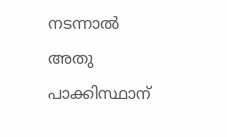നടന്നാല്‍ അതു പാക്കിസ്ഥാന്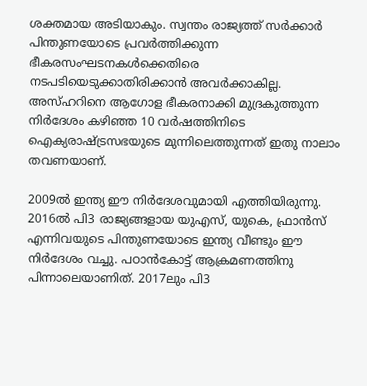ശക്തമായ അടിയാകും. സ്വന്തം രാജ്യത്ത് സര്‍ക്കാര്‍ പിന്തുണയോടെ പ്രവര്‍ത്തിക്കുന്ന ഭീകരസംഘടനകള്‍ക്കെതിരെ നടപടിയെടുക്കാതിരിക്കാന്‍ അവര്‍ക്കാകില്ല. അസ്ഹറിനെ ആഗോള ഭീകരനാക്കി മുദ്രകുത്തുന്ന നിര്‍ദേശം കഴിഞ്ഞ 10 വര്‍ഷത്തിനിടെ ഐക്യരാഷ്ട്രസഭയുടെ മുന്നിലെത്തുന്നത് ഇതു നാലാം തവണയാണ്.

2009ല്‍ ഇന്ത്യ ഈ നിര്‍ദേശവുമായി എത്തിയിരുന്നു. 2016ല്‍ പി3 രാജ്യങ്ങളായ യുഎസ്, യുകെ, ഫ്രാന്‍സ് എന്നിവയുടെ പിന്തുണയോടെ ഇന്ത്യ വീണ്ടും ഈ നിര്‍ദേശം വച്ചു. പഠാന്‍കോട്ട് ആക്രമണത്തിനു പിന്നാലെയാണിത്. 2017ലും പി3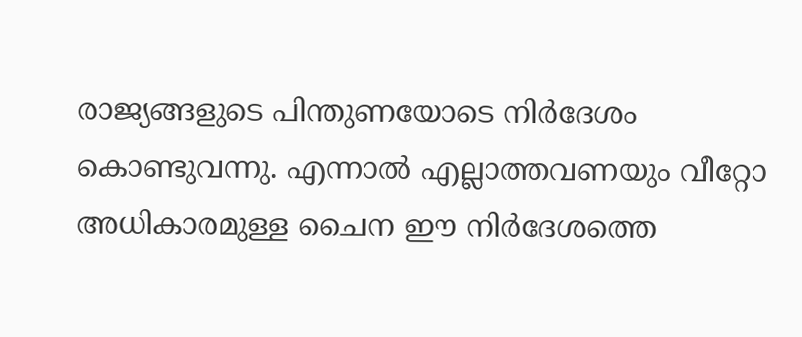രാജ്യങ്ങളുടെ പിന്തുണയോടെ നിര്‍ദേശം കൊണ്ടുവന്നു. എന്നാല്‍ എല്ലാത്തവണയും വീറ്റോ അധികാരമുള്ള ചൈന ഈ നിര്‍ദേശത്തെ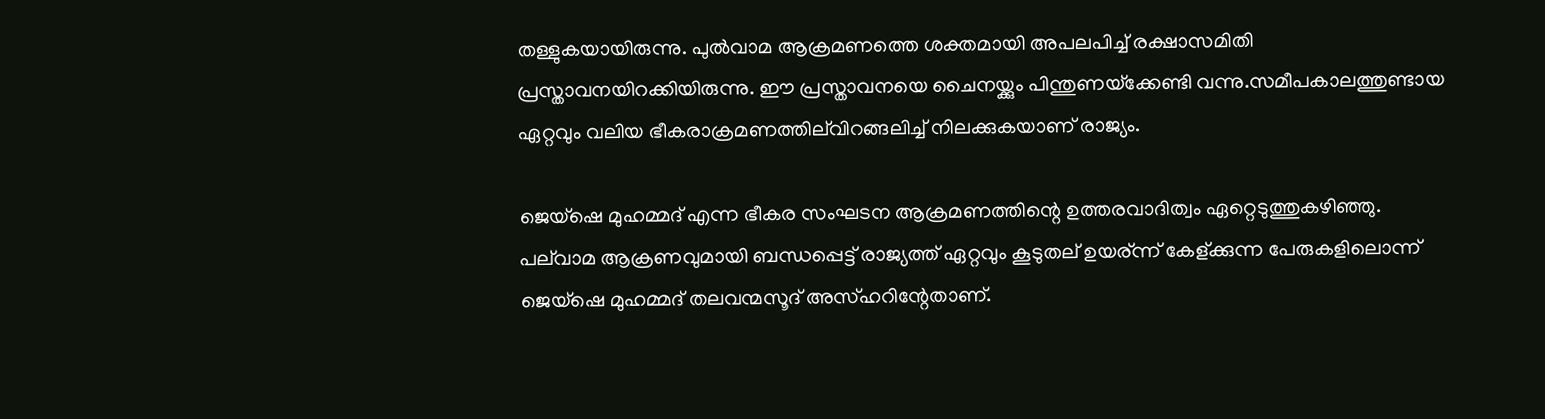തള്ളുകയായിരുന്നു. പുല്‍വാമ ആക്രമണത്തെ ശക്തമായി അപലപിച്ച് രക്ഷാസമിതി പ്രസ്താവനയിറക്കിയിരുന്നു. ഈ പ്രസ്താവനയെ ചൈനയ്ക്കും പിന്തുണയ്‌ക്കേണ്ടി വന്നു.സമീപകാലത്തുണ്ടായ ഏറ്റവും വലിയ ഭീകരാക്രമണത്തില്‌വിറങ്ങലിച്ച് നിലക്കുകയാണ് രാജ്യം.

ജെയ്‌ഷെ മുഹമ്മദ് എന്ന ഭീകര സംഘടന ആക്രമണത്തിന്റെ ഉത്തരവാദിത്വം ഏറ്റെടുത്തുകഴിഞ്ഞു. പല്‌വാമ ആക്രണവുമായി ബന്ധപ്പെട്ട് രാജ്യത്ത് ഏറ്റവും കൂടുതല് ഉയര്ന്ന് കേള്ക്കുന്ന പേരുകളിലൊന്ന് ജെയ്‌ഷെ മുഹമ്മദ് തലവന്മസൂദ് അസ്ഹറിന്റേതാണ്.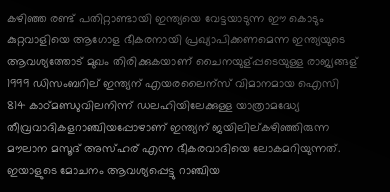കഴിഞ്ഞ രണ്ട് പതിറ്റാണ്ടായി ഇന്ത്യയെ വേട്ടയാടുന്ന ഈ കൊടും കുറ്റവാളിയെ ആഗോള ഭീകരനായി പ്രഖ്യാപിക്കണമെന്ന ഇന്ത്യയുടെ ആവശ്യത്തോട് മുഖം തിരിക്കുകയാണ് ചൈനയുള്പ്പടെയുള്ള രാജ്യങ്ങള് 1999 ഡിസംബറില് ഇന്ത്യന് എയരലൈന്‌സ് വിമാനമായ ഐസി 814 കാഠ്മണ്ഡുവിലനിന്ന് ഡലഹിയിലേക്കുള്ള യാത്രാമദ്ധ്യേ തീവ്രവാദികളറാഞ്ചിയപ്പോഴാണ് ഇന്ത്യന് ജയിലില്കഴിഞ്ഞിരുന്ന മൗലാന മസൂദ് അസ്ഹര് എന്ന ഭീകരവാദിയെ ലോകമറിയുന്നത്. ഇയാളുടെ മോചനം ആവശ്യപ്പെട്ടു റാഞ്ചിയ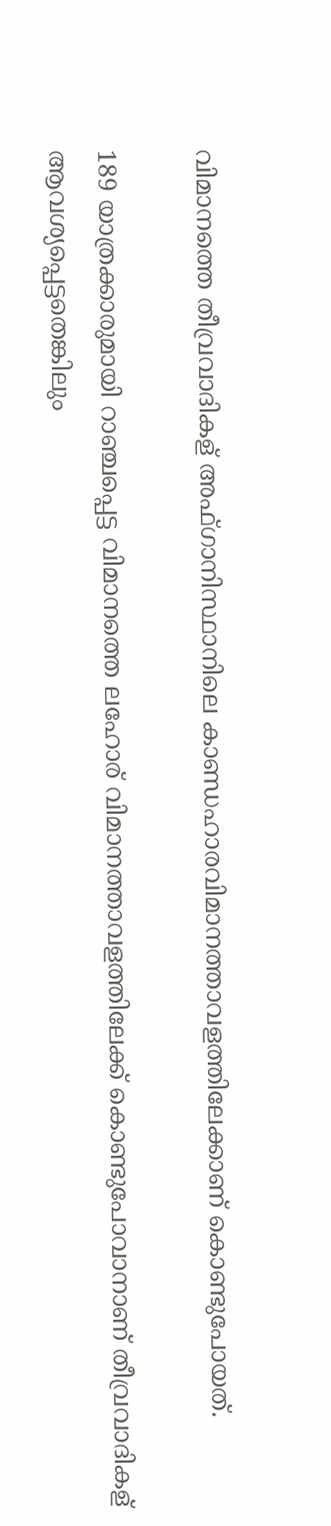വിമാനത്തെ തീവ്രവാദികള് അഫ്ഗാനിസ്ഥാനിലെ കാണ്ഡഹാരവിമാനത്താവളത്തിലേക്കാണ് കൊണ്ടുപോയത്.

189 യാത്രക്കാരുമായി റാഞ്ചപ്പെട്ട വിമാനത്തെ ലഹോര് വിമാനത്താവളത്തിലേക്ക് കൊണ്ടുപോവാനാണ് തീവ്രവാദികള് ആവശ്യപ്പെട്ടതെങ്കിലും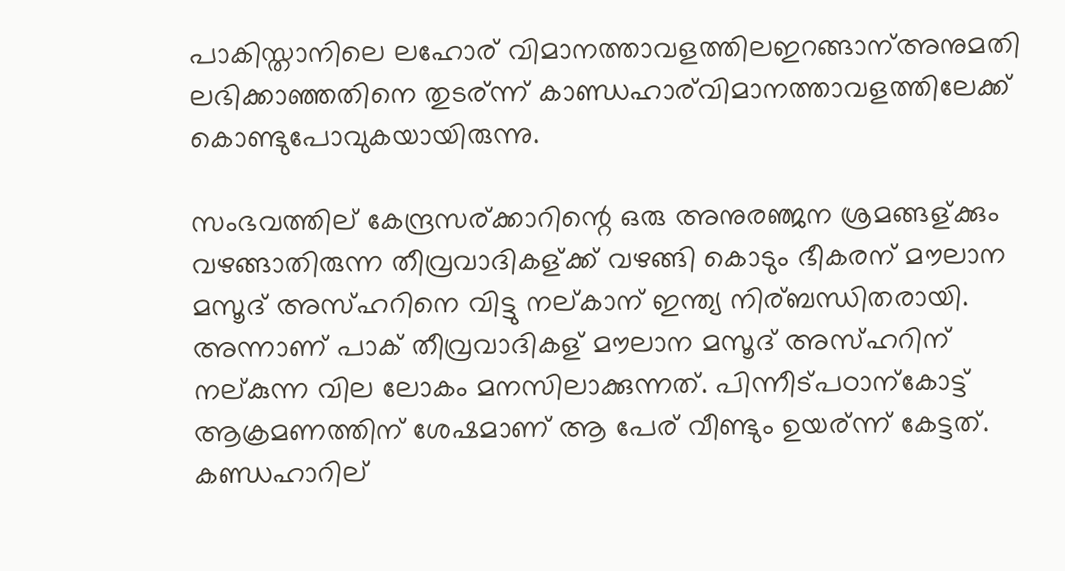പാകിസ്താനിലെ ലഹോര് വിമാനത്താവളത്തിലഇറങ്ങാന്അനുമതി ലഭിക്കാഞ്ഞതിനെ തുടര്ന്ന് കാണ്ഡഹാര്‌വിമാനത്താവളത്തിലേക്ക് കൊണ്ടുപോവുകയായിരുന്നു.

സംഭവത്തില് കേന്ദ്രസര്ക്കാറിന്റെ ഒരു അനുരഞ്ജന ശ്രമങ്ങള്ക്കും വഴങ്ങാതിരുന്ന തീവ്രവാദികള്ക്ക് വഴങ്ങി കൊടും ഭീകരന് മൗലാന മസൂദ് അസ്ഹറിനെ വിട്ടു നല്കാന് ഇന്ത്യ നിര്ബന്ധിതരായി. അന്നാണ് പാക് തീവ്രവാദികള് മൗലാന മസൂദ് അസ്ഹറിന് നല്കുന്ന വില ലോകം മനസിലാക്കുന്നത്. പിന്നീട്പഠാന്‌കോട്ട് ആക്രമണത്തിന് ശേഷമാണ് ആ പേര് വീണ്ടും ഉയര്ന്ന് കേട്ടത്. കണ്ഡഹാറില്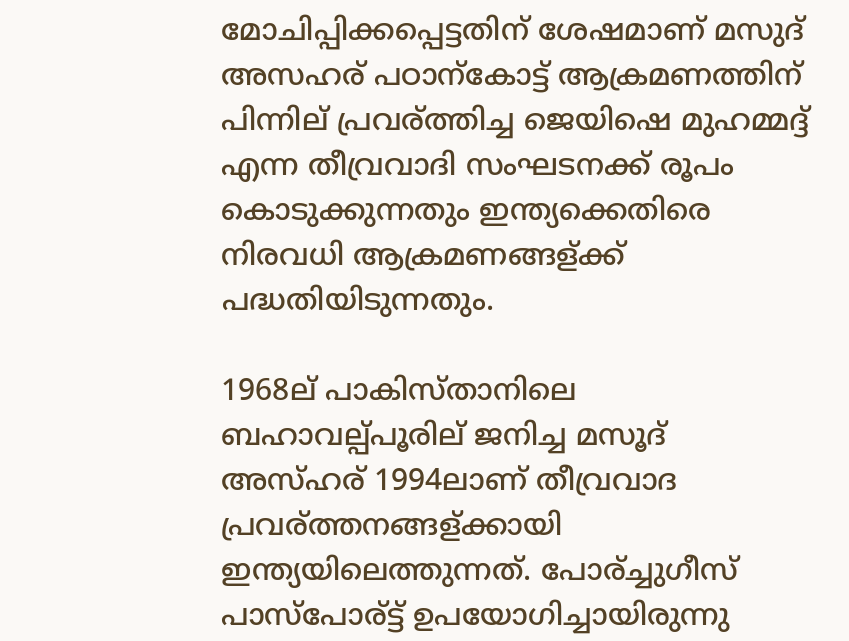മോചിപ്പിക്കപ്പെട്ടതിന് ശേഷമാണ് മസുദ് അസഹര് പഠാന്‌കോട്ട് ആക്രമണത്തിന് പിന്നില് പ്രവര്ത്തിച്ച ജെയിഷെ മുഹമ്മദ്ദ് എന്ന തീവ്രവാദി സംഘടനക്ക് രൂപം കൊടുക്കുന്നതും ഇന്ത്യക്കെതിരെ നിരവധി ആക്രമണങ്ങള്ക്ക് പദ്ധതിയിടുന്നതും.

1968ല് പാകിസ്താനിലെ ബഹാവല്പ്പൂരില് ജനിച്ച മസൂദ് അസ്ഹര് 1994ലാണ് തീവ്രവാദ പ്രവര്ത്തനങ്ങള്ക്കായി ഇന്ത്യയിലെത്തുന്നത്. പോര്ച്ചുഗീസ് പാസ്‌പോര്ട്ട് ഉപയോഗിച്ചായിരുന്നു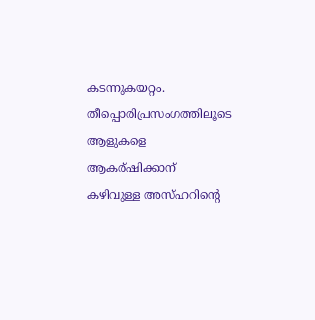കടന്നുകയറ്റം. തീപ്പൊരിപ്രസംഗത്തിലൂടെ ആളുകളെ ആകര്ഷിക്കാന് കഴിവുള്ള അസ്ഹറിന്റെ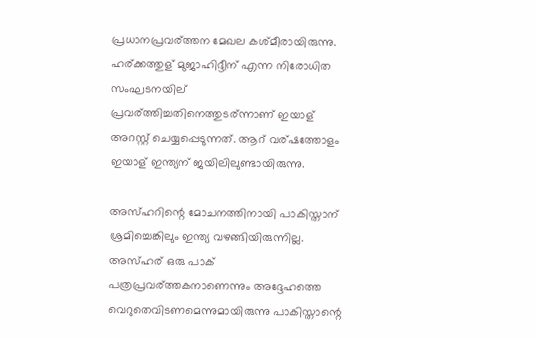പ്രധാനപ്രവര്ത്തന മേഖല കശ്മീരായിരുന്നു. ഹര്ക്കത്തുള് മുജാഹിദ്ദീന് എന്ന നിരോധിത സംഘടനയില് പ്രവര്ത്തിച്ചതിനെത്തുടര്ന്നാണ് ഇയാള് അറസ്റ്റ് ചെയ്യപ്പെടുന്നത്. ആറ് വര്ഷത്തോളം ഇയാള് ഇന്ത്യന് ജയിലിലുണ്ടായിരുന്നു.

അസ്ഹറിന്റെ മോചനത്തിനായി പാകിസ്താന് ശ്രമിച്ചെങ്കിലും ഇന്ത്യ വഴങ്ങിയിരുന്നില്ല. അസ്ഹര് ഒരു പാക് പത്രപ്രവര്ത്തകനാണെന്നും അദ്ദേഹത്തെ വെറുതെവിടണമെന്നുമായിരുന്നു പാകിസ്താന്റെ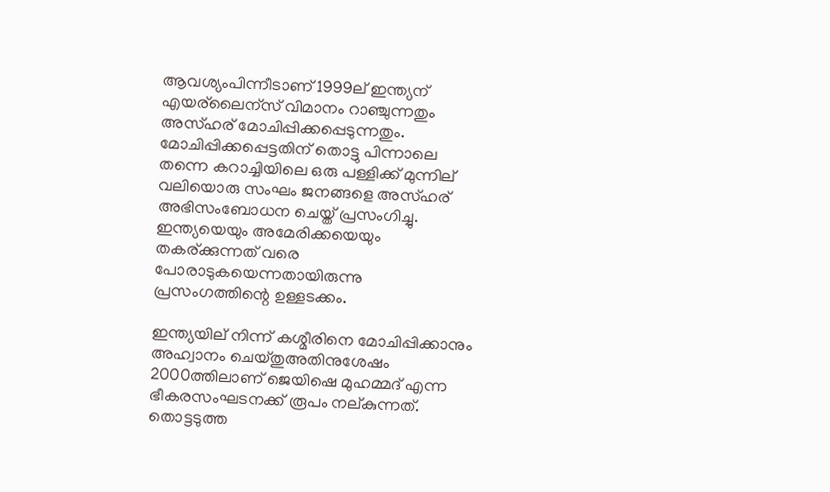ആവശ്യംപിന്നീടാണ് 1999ല് ഇന്ത്യന് എയര്‌ലൈന്‌സ് വിമാനം റാഞ്ചുന്നതും അസ്ഹര് മോചിപ്പിക്കപ്പെടുന്നതും. മോചിപ്പിക്കപ്പെട്ടതിന് തൊട്ടു പിന്നാലെ തന്നെ കറാച്ചിയിലെ ഒരു പള്ളിക്ക് മുന്നില് വലിയൊരു സംഘം ജനങ്ങളെ അസ്ഹര് അഭിസംബോധന ചെയ്ത് പ്രസംഗിച്ചു. ഇന്ത്യയെയും അമേരിക്കയെയും തകര്ക്കുന്നത് വരെ പോരാടുകയെന്നതായിരുന്നു പ്രസംഗത്തിന്റെ ഉള്ളടക്കം.

ഇന്ത്യയില് നിന്ന് കശ്മീരിനെ മോചിപ്പിക്കാനും അഹ്വാനം ചെയ്തുഅതിനുശേഷം 2000ത്തിലാണ് ജെയിഷെ മുഹമ്മദ് എന്ന ഭീകരസംഘടനക്ക് രൂപം നല്കുന്നത്. തൊട്ടടുത്ത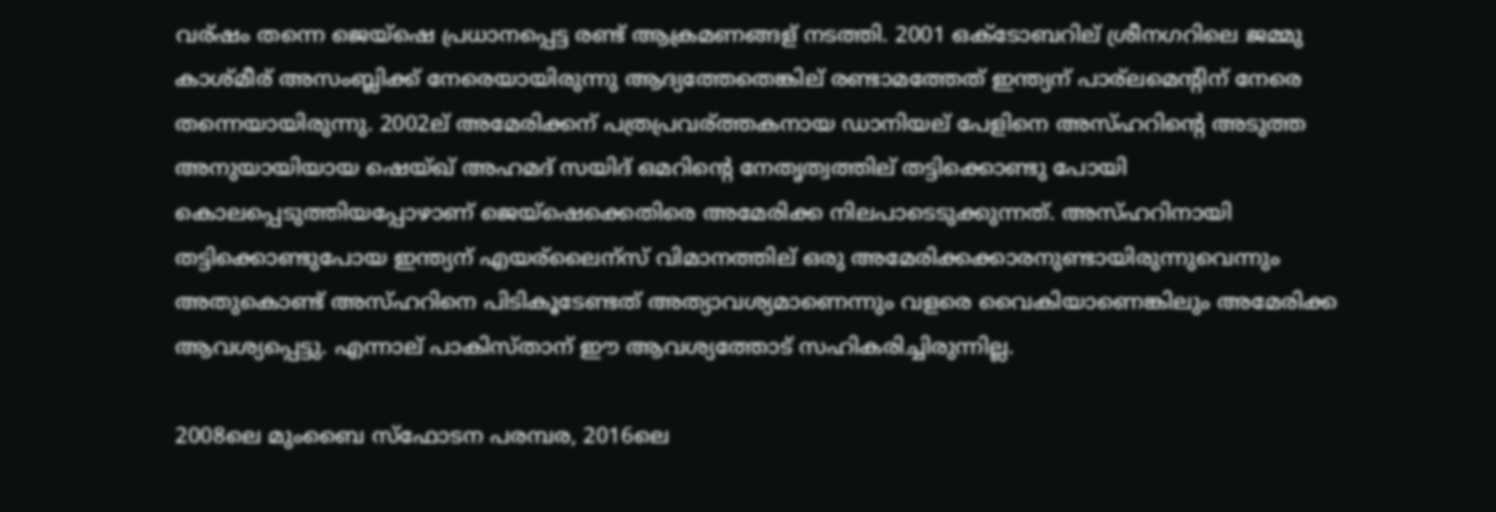വര്ഷം തന്നെ ജെയ്‌ഷെ പ്രധാനപ്പെട്ട രണ്ട് ആക്രമണങ്ങള് നടത്തി. 2001 ഒക്ടോബറില് ശ്രീനഗറിലെ ജമ്മു കാശ്മീര് അസംബ്ലിക്ക് നേരെയായിരുന്നു ആദ്യത്തേതെങ്കില് രണ്ടാമത്തേത് ഇന്ത്യന് പാര്‌ലമെന്റിന് നേരെ തന്നെയായിരുന്നു. 2002ല് അമേരിക്കന് പത്രപ്രവര്ത്തകനായ ഡാനിയല് പേളിനെ അസ്ഹറിന്റെ അടുത്ത അനുയായിയായ ഷെയ്ഖ് അഹമദ് സയിദ് ഒമറിന്റെ നേതൃത്വത്തില് തട്ടിക്കൊണ്ടു പോയി കൊലപ്പെടുത്തിയപ്പോഴാണ് ജെയ്‌ഷെക്കെതിരെ അമേരിക്ക നിലപാടെടുക്കുന്നത്. അസ്ഹറിനായി തട്ടിക്കൊണ്ടുപോയ ഇന്ത്യന് എയര്‌ലൈന്‌സ് വിമാനത്തില് ഒരു അമേരിക്കക്കാരനുണ്ടായിരുന്നുവെന്നും അതുകൊണ്ട് അസ്ഹറിനെ പിടികൂടേണ്ടത് അത്യാവശ്യമാണെന്നും വളരെ വൈകിയാണെങ്കിലും അമേരിക്ക ആവശ്യപ്പെട്ടു. എന്നാല് പാകിസ്താന് ഈ ആവശ്യത്തോട് സഹികരിച്ചിരുന്നില്ല.

2008ലെ മുംബൈ സ്‌ഫോടന പരമ്പര, 2016ലെ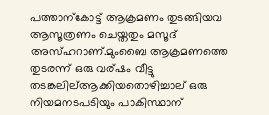പത്താന്‌കോട്ട് ആക്രമണം തുടങ്ങിയവ ആസൂത്രണം ചെയ്തതും മസൂദ് അസ്ഹറാണ്.മുംബൈ ആക്രമണത്തെ തുടരന്ന് ഒരു വര്ഷം വീട്ടു തടങ്കലില്ആക്കിയതൊഴിച്ചാല് ഒരു നിയമനടപടിയും പാകിസ്ഥാന്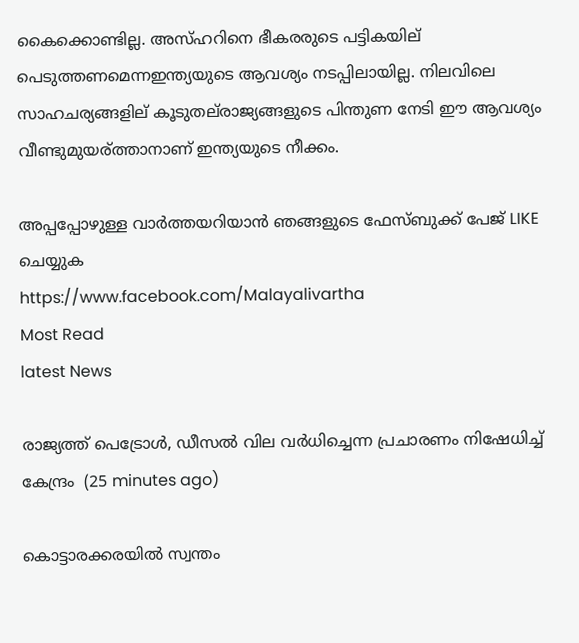കൈക്കൊണ്ടില്ല. അസ്ഹറിനെ ഭീകരരുടെ പട്ടികയില് പെടുത്തണമെന്നഇന്ത്യയുടെ ആവശ്യം നടപ്പിലായില്ല. നിലവിലെ സാഹചര്യങ്ങളില് കൂടുതല്‌രാജ്യങ്ങളുടെ പിന്തുണ നേടി ഈ ആവശ്യം വീണ്ടുമുയര്ത്താനാണ് ഇന്ത്യയുടെ നീക്കം.

അപ്പപ്പോഴുള്ള വാര്‍ത്തയറിയാന്‍ ഞങ്ങളുടെ ഫേസ്‌ബുക്ക്‌ പേജ് LIKE ചെയ്യുക
https://www.facebook.com/Malayalivartha
Most Read
latest News

രാജ്യത്ത് പെട്രോള്‍, ഡീസല്‍ വില വര്‍ധിച്ചെന്ന പ്രചാരണം നിഷേധിച്ച് കേന്ദ്രം  (25 minutes ago)

കൊട്ടാരക്കരയില്‍ സ്വന്തം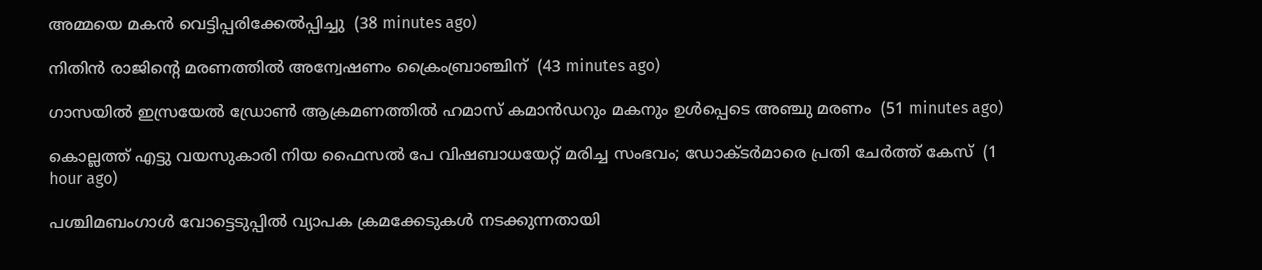അമ്മയെ മകന്‍ വെട്ടിപ്പരിക്കേല്‍പ്പിച്ചു  (38 minutes ago)

നിതിന്‍ രാജിന്റെ മരണത്തില്‍ അന്വേഷണം ക്രൈംബ്രാഞ്ചിന്  (43 minutes ago)

ഗാസയില്‍ ഇസ്രയേല്‍ ഡ്രോണ്‍ ആക്രമണത്തില്‍ ഹമാസ് കമാന്‍ഡറും മകനും ഉള്‍പ്പെടെ അഞ്ചു മരണം  (51 minutes ago)

കൊല്ലത്ത് എട്ടു വയസുകാരി നിയ ഫൈസല്‍ പേ വിഷബാധയേറ്റ് മരിച്ച സംഭവം; ഡോക്ടര്‍മാരെ പ്രതി ചേര്‍ത്ത് കേസ്  (1 hour ago)

പശ്ചിമബംഗാള്‍ വോട്ടെടുപ്പില്‍ വ്യാപക ക്രമക്കേടുകള്‍ നടക്കുന്നതായി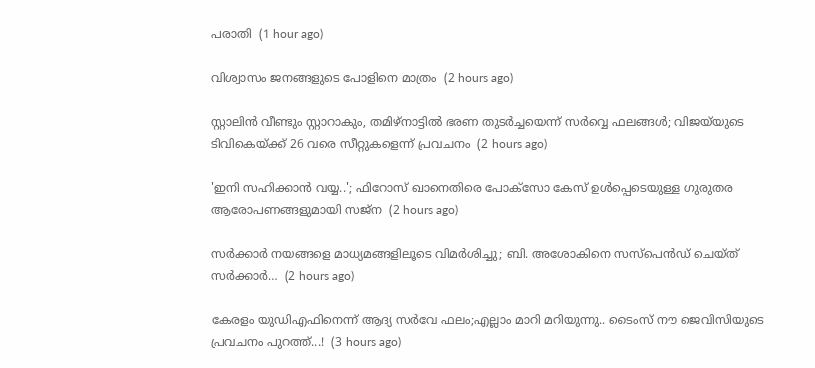പരാതി  (1 hour ago)

വിശ്വാസം ജനങ്ങളുടെ പോളിനെ മാത്രം  (2 hours ago)

സ്റ്റാലിൻ വീണ്ടും സ്റ്റാറാകും, തമിഴ്നാട്ടിൽ ഭരണ തുടർച്ചയെന്ന് സർവ്വെ ഫലങ്ങൾ; വിജയ്‍യുടെ ടിവികെയ്ക്ക് 26 വരെ സീറ്റുകളെന്ന് പ്രവചനം  (2 hours ago)

'ഇനി സഹിക്കാൻ വയ്യ..'; ഫിറോസ് ഖാനെതിരെ പോക്സോ കേസ് ഉൾപ്പെടെയുള്ള ഗുരുതര ആരോപണങ്ങളുമായി സജ്‌ന  (2 hours ago)

സർക്കാർ നയങ്ങളെ മാധ്യമങ്ങളിലൂടെ വിമർശിച്ചു; ബി. അശോകിനെ സസ്പെൻഡ് ചെയ്ത് സർക്കാർ…  (2 hours ago)

കേരളം യുഡിഎഫിനെന്ന് ആദ്യ സർവേ ഫലം;എല്ലാം മാറി മറിയുന്നു.. ടൈംസ് നൗ ജെവിസിയുടെ പ്രവചനം പുറത്ത്...!  (3 hours ago)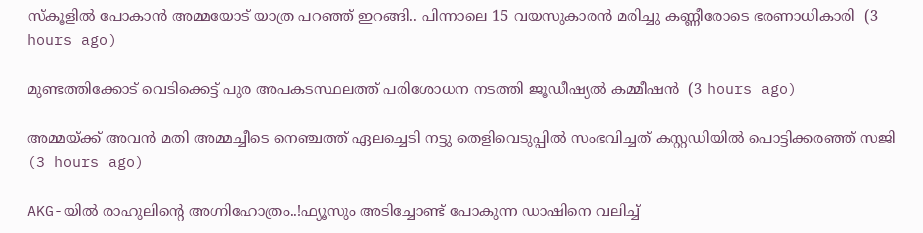സ്കൂളിൽ പോകാൻ അമ്മയോട് യാത്ര പറഞ്ഞ് ഇറങ്ങി.. പിന്നാലെ 15 വയസുകാരൻ മരിച്ചു കണ്ണീരോടെ ഭരണാധികാരി  (3 hours ago)

മുണ്ടത്തിക്കോട് വെടിക്കെട്ട് പുര അപകടസ്ഥലത്ത് പരിശോധന നടത്തി ജൂഡീഷ്യല്‍ കമ്മീഷന്‍  (3 hours ago)

അമ്മയ്ക്ക് അവൻ മതി അമ്മച്ചീടെ നെഞ്ചത്ത് ഏലച്ചെടി നട്ടു തെളിവെടുപ്പിൽ സംഭവിച്ചത് കസ്റ്റഡിയിൽ പൊട്ടിക്കരഞ്ഞ് സജി  (3 hours ago)

AKG-യിൽ രാഹുലിന്റെ അഗ്നിഹോത്രം..!ഫ്യൂസും അടിച്ചോണ്ട് പോകുന്ന ഡാഷിനെ വലിച്ച്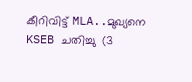കീറിവിട്ട് MLA..മുഖ്യനെ KSEB ചതിച്ചു  (3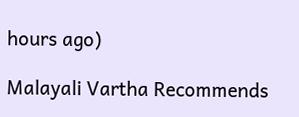hours ago)

Malayali Vartha Recommends